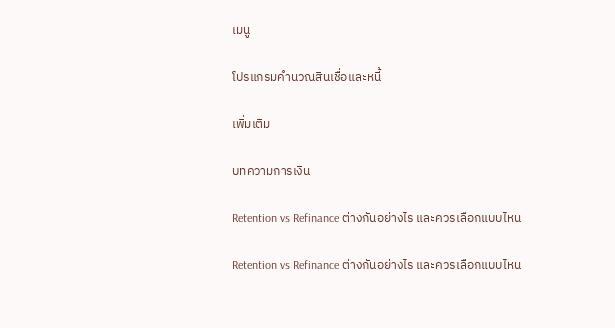เมนู

โปรแกรมคำนวณสินเชื่อและหนี้

เพิ่มเติม

บทความการเงิน

Retention vs Refinance ต่างกันอย่างไร และควรเลือกแบบไหน

Retention vs Refinance ต่างกันอย่างไร และควรเลือกแบบไหน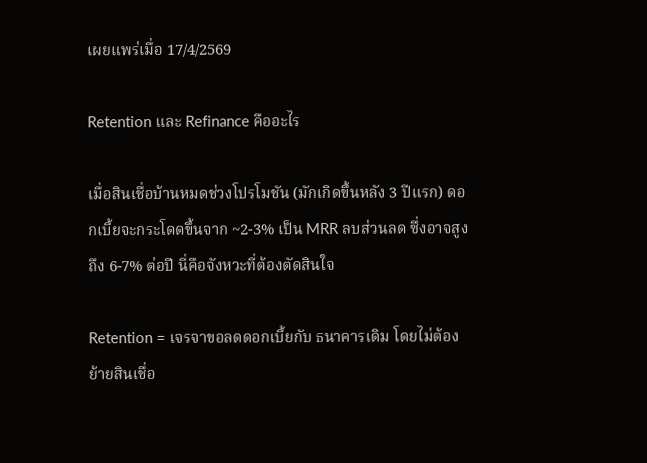เผยแพร่เมื่อ 17/4/2569

Retention และ Refinance คืออะไร

เมื่อสินเชื่อบ้านหมดช่วงโปรโมชัน (มักเกิดขึ้นหลัง 3 ปีแรก) ดอกเบี้ยจะกระโดดขึ้นจาก ~2-3% เป็น MRR ลบส่วนลด ซึ่งอาจสูงถึง 6-7% ต่อปี นี่คือจังหวะที่ต้องตัดสินใจ

Retention = เจรจาขอลดดอกเบี้ยกับ ธนาคารเดิม โดยไม่ต้องย้ายสินเชื่อ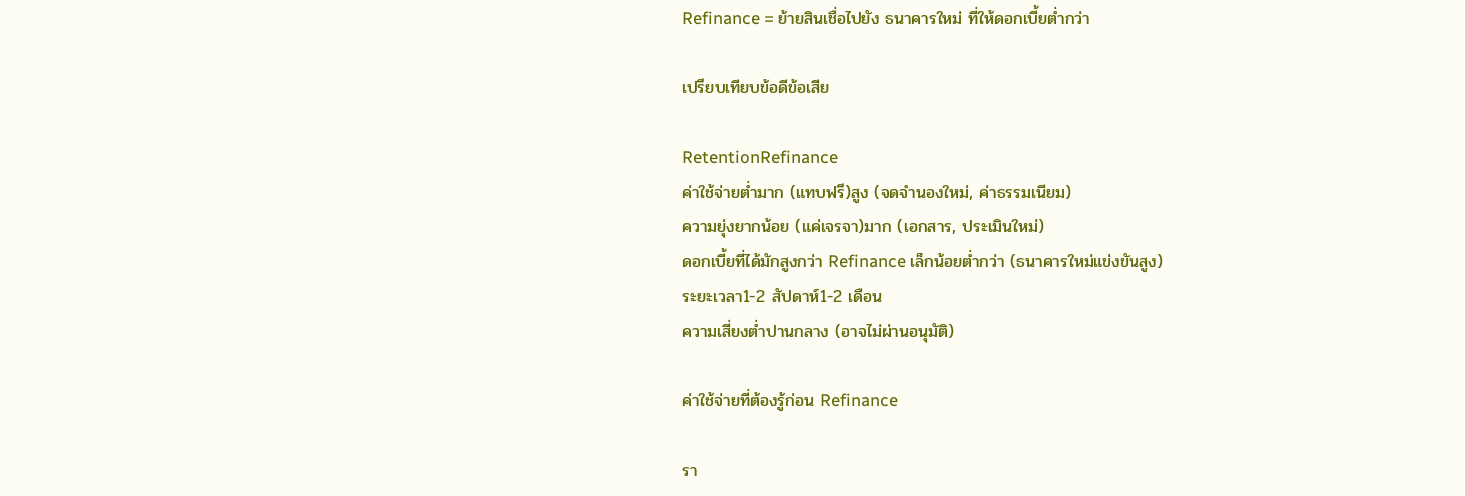Refinance = ย้ายสินเชื่อไปยัง ธนาคารใหม่ ที่ให้ดอกเบี้ยต่ำกว่า

เปรียบเทียบข้อดีข้อเสีย

RetentionRefinance
ค่าใช้จ่ายต่ำมาก (แทบฟรี)สูง (จดจำนองใหม่, ค่าธรรมเนียม)
ความยุ่งยากน้อย (แค่เจรจา)มาก (เอกสาร, ประเมินใหม่)
ดอกเบี้ยที่ได้มักสูงกว่า Refinance เล็กน้อยต่ำกว่า (ธนาคารใหม่แข่งขันสูง)
ระยะเวลา1-2 สัปดาห์1-2 เดือน
ความเสี่ยงต่ำปานกลาง (อาจไม่ผ่านอนุมัติ)

ค่าใช้จ่ายที่ต้องรู้ก่อน Refinance

รา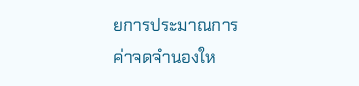ยการประมาณการ
ค่าจดจำนองให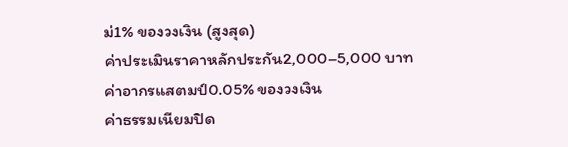ม่1% ของวงเงิน (สูงสุด)
ค่าประเมินราคาหลักประกัน2,000–5,000 บาท
ค่าอากรแสตมป์0.05% ของวงเงิน
ค่าธรรมเนียมปิด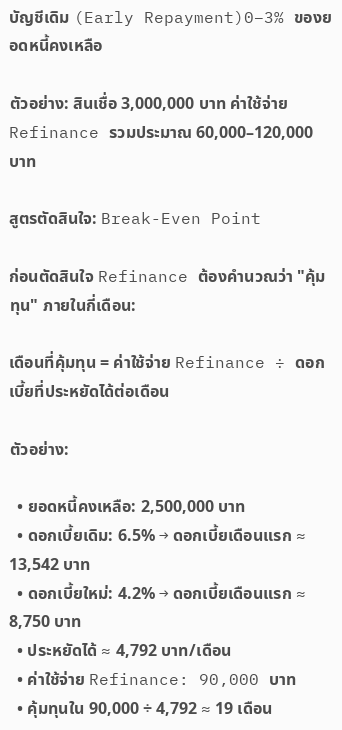บัญชีเดิม (Early Repayment)0–3% ของยอดหนี้คงเหลือ

ตัวอย่าง: สินเชื่อ 3,000,000 บาท ค่าใช้จ่าย Refinance รวมประมาณ 60,000–120,000 บาท

สูตรตัดสินใจ: Break-Even Point

ก่อนตัดสินใจ Refinance ต้องคำนวณว่า "คุ้มทุน" ภายในกี่เดือน:

เดือนที่คุ้มทุน = ค่าใช้จ่าย Refinance ÷ ดอกเบี้ยที่ประหยัดได้ต่อเดือน

ตัวอย่าง:

  • ยอดหนี้คงเหลือ: 2,500,000 บาท
  • ดอกเบี้ยเดิม: 6.5% → ดอกเบี้ยเดือนแรก ≈ 13,542 บาท
  • ดอกเบี้ยใหม่: 4.2% → ดอกเบี้ยเดือนแรก ≈ 8,750 บาท
  • ประหยัดได้ ≈ 4,792 บาท/เดือน
  • ค่าใช้จ่าย Refinance: 90,000 บาท
  • คุ้มทุนใน 90,000 ÷ 4,792 ≈ 19 เดือน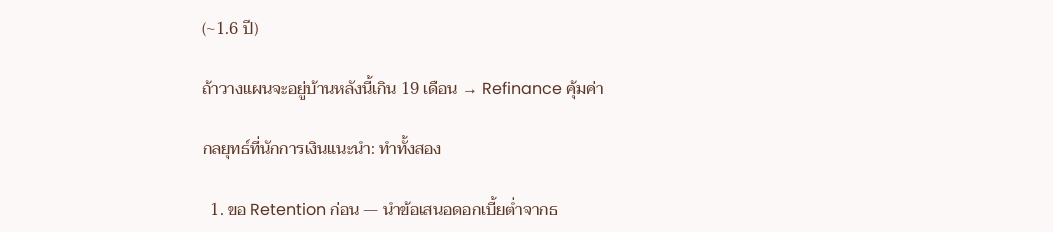(~1.6 ปี)

ถ้าวางแผนจะอยู่บ้านหลังนี้เกิน 19 เดือน → Refinance คุ้มค่า

กลยุทธ์ที่นักการเงินแนะนำ: ทำทั้งสอง

  1. ขอ Retention ก่อน — นำข้อเสนอดอกเบี้ยต่ำจากธ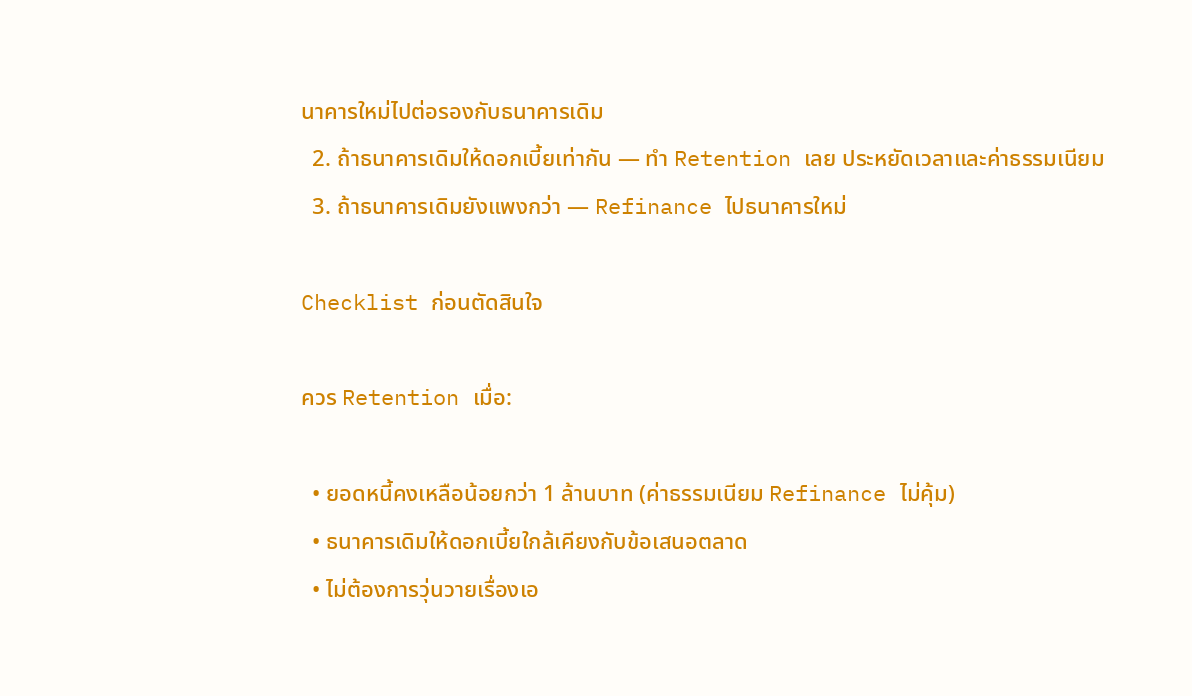นาคารใหม่ไปต่อรองกับธนาคารเดิม
  2. ถ้าธนาคารเดิมให้ดอกเบี้ยเท่ากัน — ทำ Retention เลย ประหยัดเวลาและค่าธรรมเนียม
  3. ถ้าธนาคารเดิมยังแพงกว่า — Refinance ไปธนาคารใหม่

Checklist ก่อนตัดสินใจ

ควร Retention เมื่อ:

  • ยอดหนี้คงเหลือน้อยกว่า 1 ล้านบาท (ค่าธรรมเนียม Refinance ไม่คุ้ม)
  • ธนาคารเดิมให้ดอกเบี้ยใกล้เคียงกับข้อเสนอตลาด
  • ไม่ต้องการวุ่นวายเรื่องเอ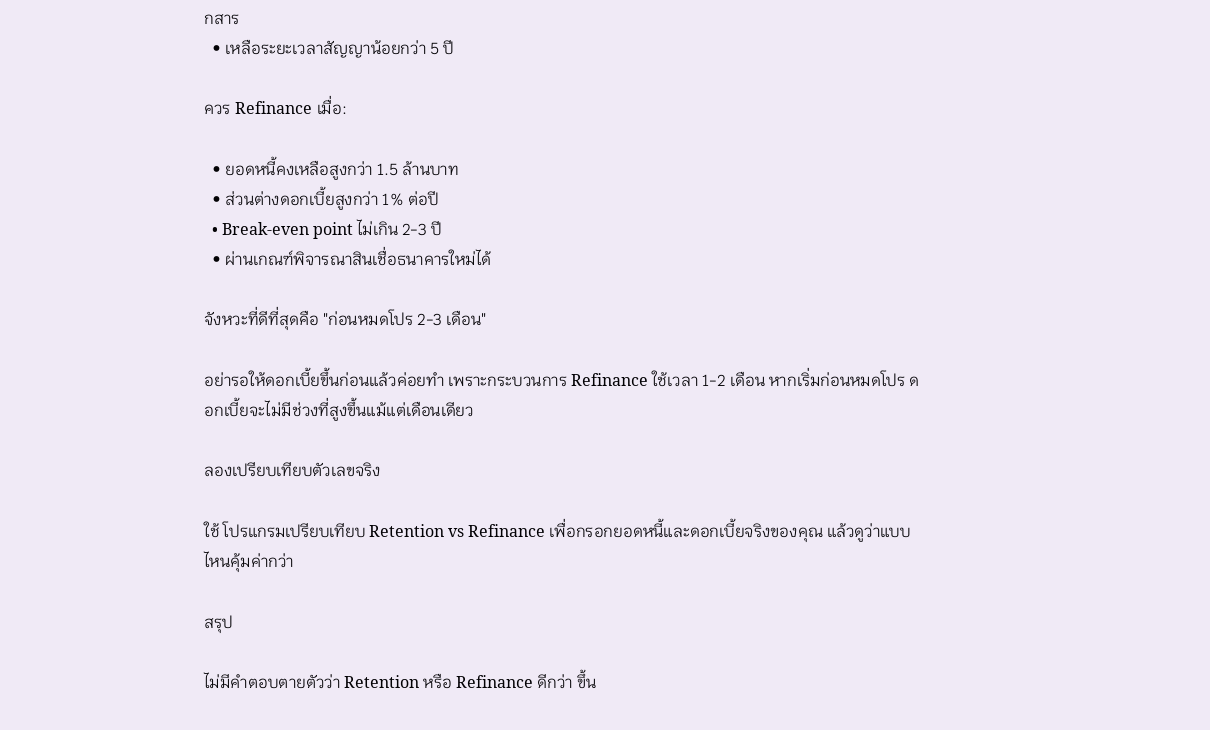กสาร
  • เหลือระยะเวลาสัญญาน้อยกว่า 5 ปี

ควร Refinance เมื่อ:

  • ยอดหนี้คงเหลือสูงกว่า 1.5 ล้านบาท
  • ส่วนต่างดอกเบี้ยสูงกว่า 1% ต่อปี
  • Break-even point ไม่เกิน 2-3 ปี
  • ผ่านเกณฑ์พิจารณาสินเชื่อธนาคารใหม่ได้

จังหวะที่ดีที่สุดคือ "ก่อนหมดโปร 2-3 เดือน"

อย่ารอให้ดอกเบี้ยขึ้นก่อนแล้วค่อยทำ เพราะกระบวนการ Refinance ใช้เวลา 1-2 เดือน หากเริ่มก่อนหมดโปร ดอกเบี้ยจะไม่มีช่วงที่สูงขึ้นแม้แต่เดือนเดียว

ลองเปรียบเทียบตัวเลขจริง

ใช้ โปรแกรมเปรียบเทียบ Retention vs Refinance เพื่อกรอกยอดหนี้และดอกเบี้ยจริงของคุณ แล้วดูว่าแบบไหนคุ้มค่ากว่า

สรุป

ไม่มีคำตอบตายตัวว่า Retention หรือ Refinance ดีกว่า ขึ้น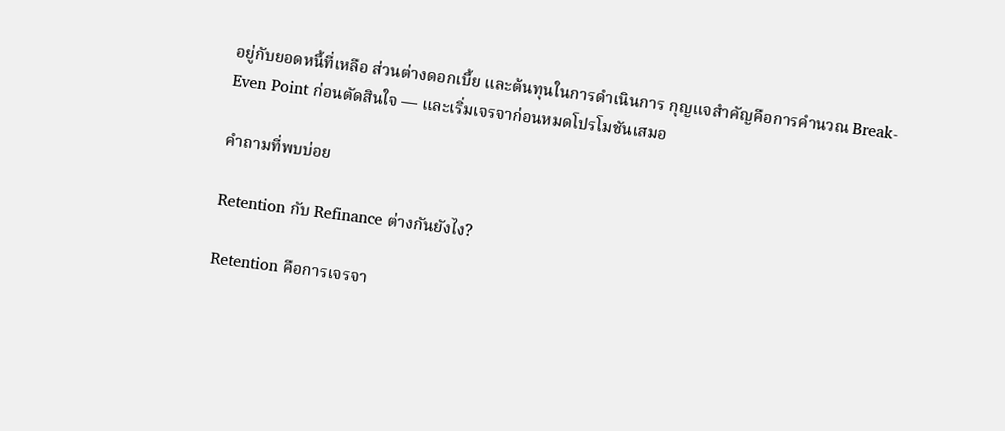อยู่กับยอดหนี้ที่เหลือ ส่วนต่างดอกเบี้ย และต้นทุนในการดำเนินการ กุญแจสำคัญคือการคำนวณ Break-Even Point ก่อนตัดสินใจ — และเริ่มเจรจาก่อนหมดโปรโมชันเสมอ

คำถามที่พบบ่อย

Retention กับ Refinance ต่างกันยังไง?

Retention คือการเจรจา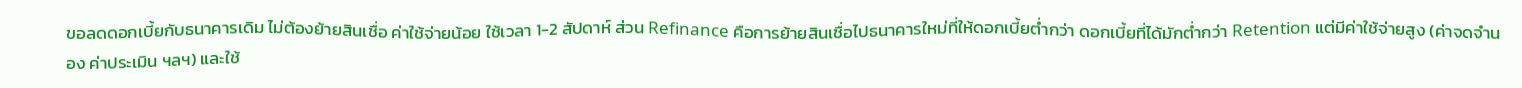ขอลดดอกเบี้ยกับธนาคารเดิม ไม่ต้องย้ายสินเชื่อ ค่าใช้จ่ายน้อย ใช้เวลา 1-2 สัปดาห์ ส่วน Refinance คือการย้ายสินเชื่อไปธนาคารใหม่ที่ให้ดอกเบี้ยต่ำกว่า ดอกเบี้ยที่ได้มักต่ำกว่า Retention แต่มีค่าใช้จ่ายสูง (ค่าจดจำนอง ค่าประเมิน ฯลฯ) และใช้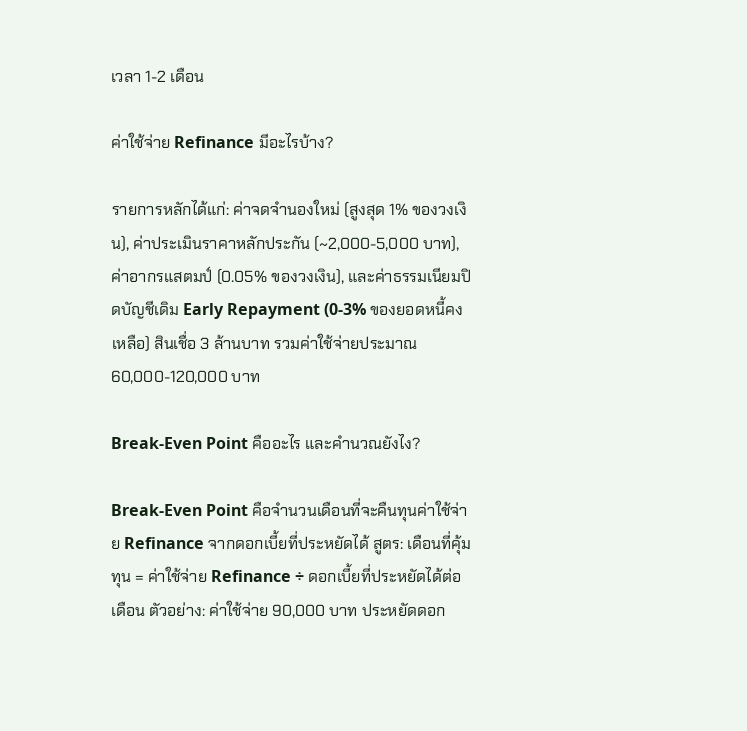เวลา 1-2 เดือน

ค่าใช้จ่าย Refinance มีอะไรบ้าง?

รายการหลักได้แก่: ค่าจดจำนองใหม่ (สูงสุด 1% ของวงเงิน), ค่าประเมินราคาหลักประกัน (~2,000-5,000 บาท), ค่าอากรแสตมป์ (0.05% ของวงเงิน), และค่าธรรมเนียมปิดบัญชีเดิม Early Repayment (0-3% ของยอดหนี้คงเหลือ) สินเชื่อ 3 ล้านบาท รวมค่าใช้จ่ายประมาณ 60,000-120,000 บาท

Break-Even Point คืออะไร และคำนวณยังไง?

Break-Even Point คือจำนวนเดือนที่จะคืนทุนค่าใช้จ่าย Refinance จากดอกเบี้ยที่ประหยัดได้ สูตร: เดือนที่คุ้มทุน = ค่าใช้จ่าย Refinance ÷ ดอกเบี้ยที่ประหยัดได้ต่อเดือน ตัวอย่าง: ค่าใช้จ่าย 90,000 บาท ประหยัดดอก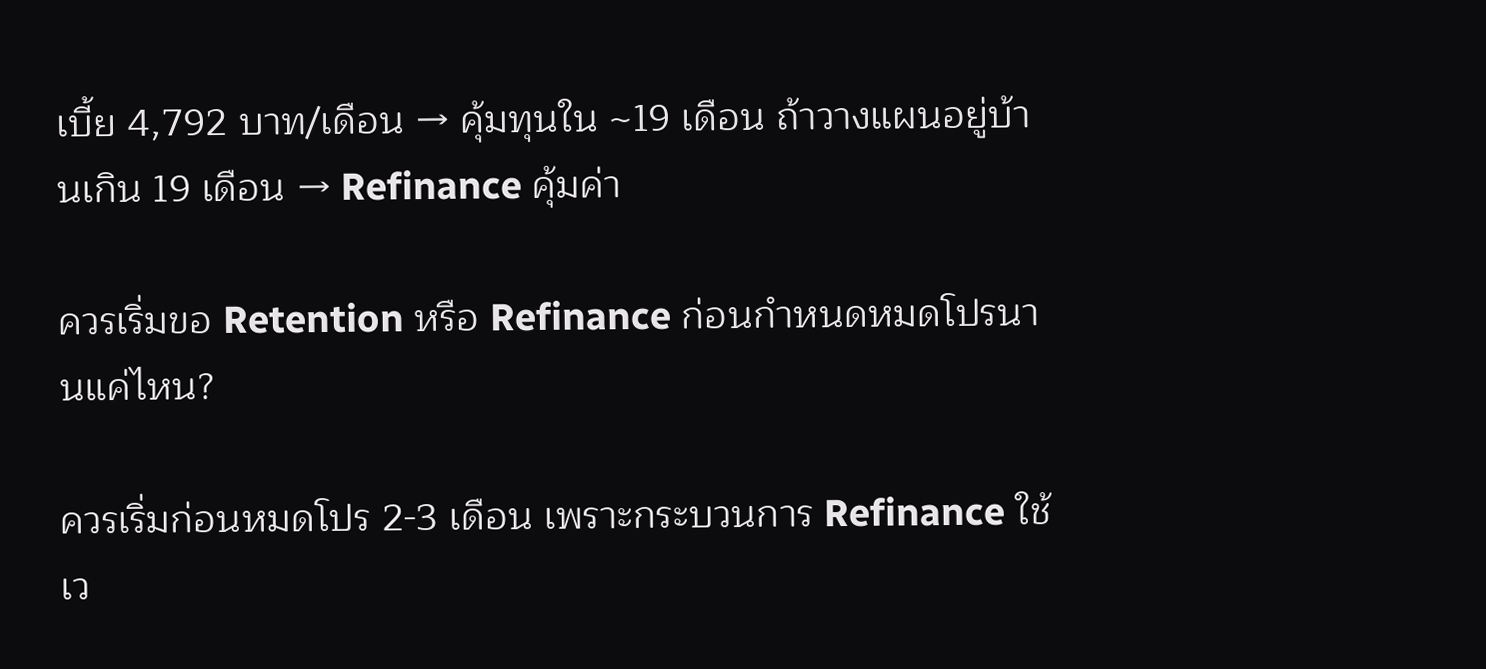เบี้ย 4,792 บาท/เดือน → คุ้มทุนใน ~19 เดือน ถ้าวางแผนอยู่บ้านเกิน 19 เดือน → Refinance คุ้มค่า

ควรเริ่มขอ Retention หรือ Refinance ก่อนกำหนดหมดโปรนานแค่ไหน?

ควรเริ่มก่อนหมดโปร 2-3 เดือน เพราะกระบวนการ Refinance ใช้เว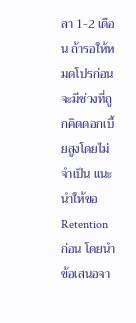ลา 1-2 เดือน ถ้ารอให้หมดโปรก่อนจะมีช่วงที่ถูกคิดดอกเบี้ยสูงโดยไม่จำเป็น แนะนำให้ขอ Retention ก่อน โดยนำข้อเสนอจา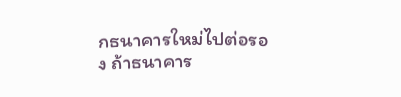กธนาคารใหม่ไปต่อรอง ถ้าธนาคาร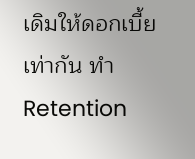เดิมให้ดอกเบี้ยเท่ากัน ทำ Retention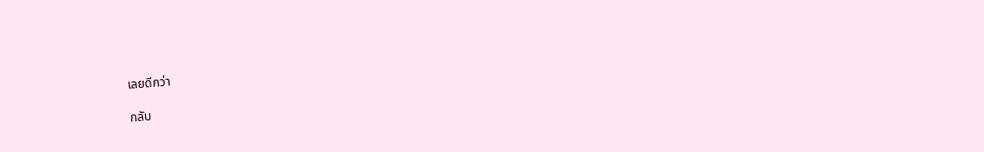เลยดีกว่า

กลับ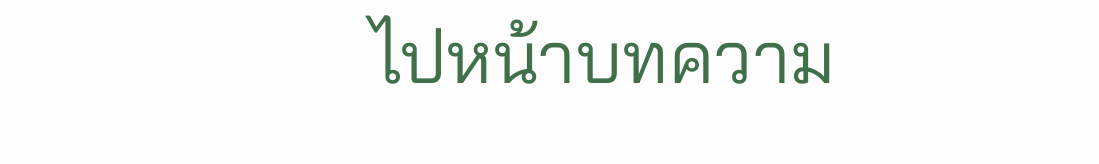ไปหน้าบทความ